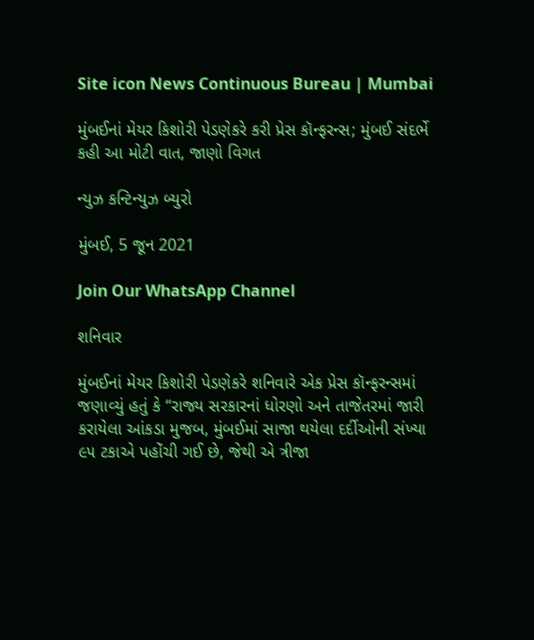Site icon News Continuous Bureau | Mumbai

મુંબઈનાં મેયર કિશોરી પેડણેકરે કરી પ્રેસ કૉન્ફરન્સ; મુંબઈ સંદર્ભે કહી આ મોટી વાત, જાણો વિગત

ન્યુઝ કન્ટિન્યુઝ બ્યુરો

મુંબઈ, 5 જૂન 2021

Join Our WhatsApp Channel

શનિવાર

મુંબઈનાં મેયર કિશોરી પેડણેકરે શનિવારે એક પ્રેસ કૉન્ફરન્સમાં જણાવ્યું હતું કે “રાજ્ય સરકારનાં ધોરણો અને તાજેતરમાં જારી કરાયેલા આંકડા મુજબ, મુંબઈમાં સાજા થયેલા દર્દીઓની સંખ્યા ૯૫ ટકાએ પહોંચી ગઈ છે, જેથી એ ત્રીજા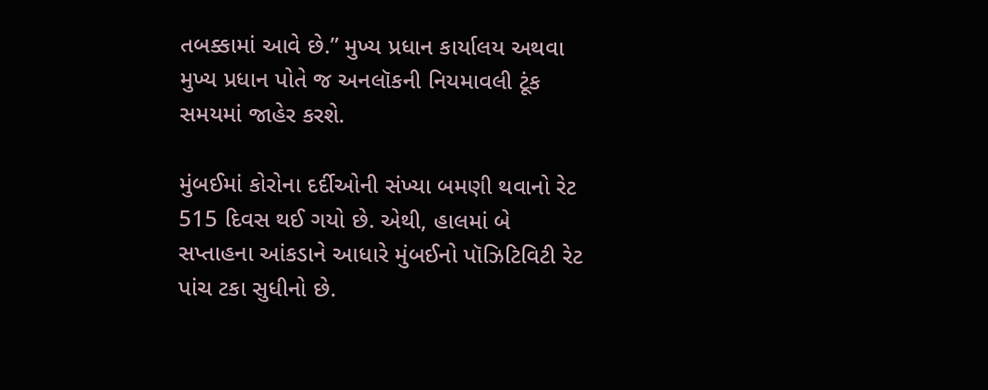તબક્કામાં આવે છે.” મુખ્ય પ્રધાન કાર્યાલય અથવા મુખ્ય પ્રધાન પોતે જ અનલૉકની નિયમાવલી ટૂંક સમયમાં જાહેર કરશે.

મુંબઈમાં કોરોના દર્દીઓની સંખ્યા બમણી થવાનો રેટ 515 દિવસ થઈ ગયો છે. એથી, હાલમાં બે સપ્તાહના આંકડાને આધારે મુંબઈનો પૉઝિટિવિટી રેટ પાંચ ટકા સુધીનો છે.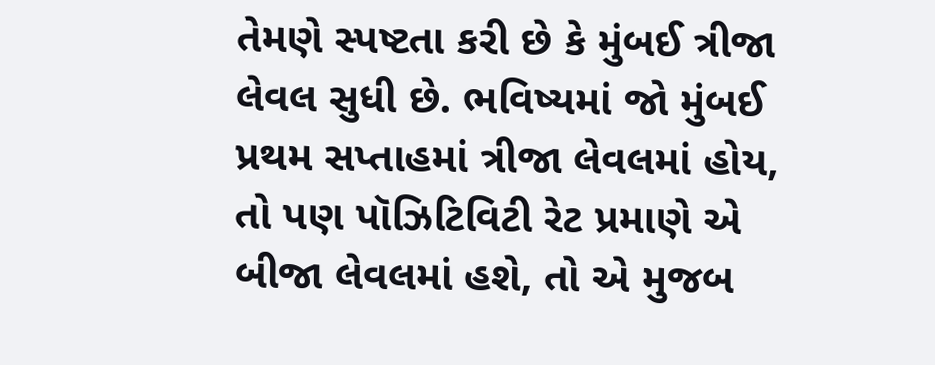તેમણે સ્પષ્ટતા કરી છે કે મુંબઈ ત્રીજા લેવલ સુધી છે. ભવિષ્યમાં જો મુંબઈ પ્રથમ સપ્તાહમાં ત્રીજા લેવલમાં હોય, તો પણ પૉઝિટિવિટી રેટ પ્રમાણે એ બીજા લેવલમાં હશે, તો એ મુજબ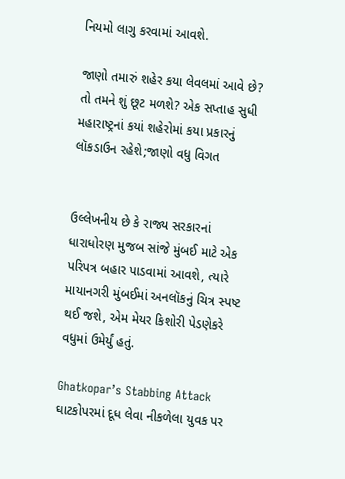નિયમો લાગુ કરવામાં આવશે.

જાણો તમારું શહેર કયા લેવલમાં આવે છે? તો તમને શું છૂટ મળશે? એક સપ્તાહ સુધી મહારાષ્ટ્રનાં કયાં શહેરોમાં કયા પ્રકારનું લૉકડાઉન રહેશે;જાણો વધુ વિગત


ઉલ્લેખનીય છે કે રાજ્ય સરકારનાં ધારાધોરણ મુજબ સાંજે મુંબઈ માટે એક પરિપત્ર બહાર પાડવામાં આવશે, ત્યારે માયાનગરી મુંબઈમાં અનલૉકનું ચિત્ર સ્પષ્ટ થઈ જશે, એમ મેયર કિશોરી પેડણેકરે વધુમાં ઉમેર્યું હતું.

Ghatkopar’s Stabbing Attack ઘાટકોપરમાં દૂધ લેવા નીકળેલા યુવક પર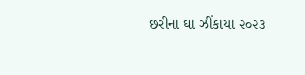છરીના ઘા ઝીંકાયા ૨૦૨૩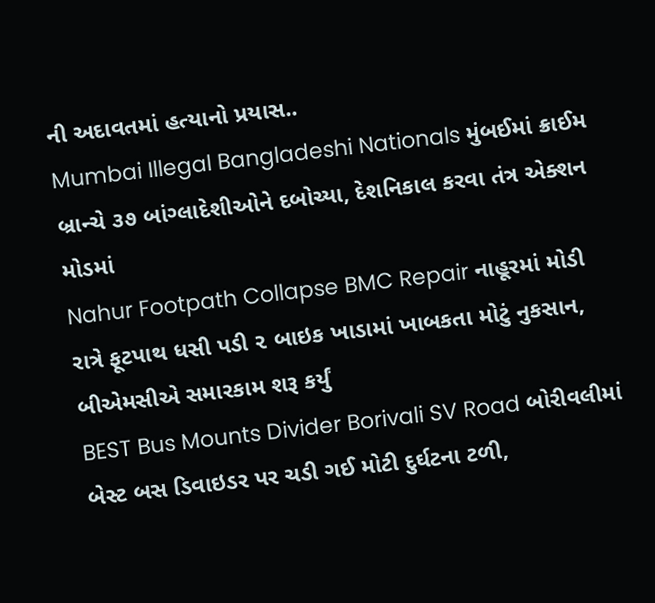ની અદાવતમાં હત્યાનો પ્રયાસ..
Mumbai Illegal Bangladeshi Nationals મુંબઈમાં ક્રાઈમ બ્રાન્ચે ૩૭ બાંગ્લાદેશીઓને દબોચ્યા, દેશનિકાલ કરવા તંત્ર એક્શન મોડમાં
Nahur Footpath Collapse BMC Repair નાહૂરમાં મોડી રાત્રે ફૂટપાથ ધસી પડી ૨ બાઇક ખાડામાં ખાબકતા મોટું નુકસાન, બીએમસીએ સમારકામ શરૂ કર્યું
BEST Bus Mounts Divider Borivali SV Road બોરીવલીમાં બેસ્ટ બસ ડિવાઇડર પર ચડી ગઈ મોટી દુર્ઘટના ટળી,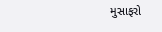મુસાફરો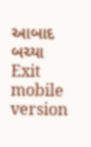આબાદ બચ્યા
Exit mobile version